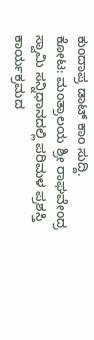ಕುಂದಾಪ್ರ ಡಾಟ್ ಕಾಂ ಸುದ್ದಿ.
ಕೋಟ: ಮಂತ್ರಾಲಯ ಶ್ರೀ ರಾಘವೇಂದ್ರ ಸ್ವಾಮಿ ಸನ್ನಿಧಾನದಲ್ಲಿ ಪರಿಮಳ ಪ್ರಶಸ್ತಿ ಕಾರ್ಯಕ್ರಮದ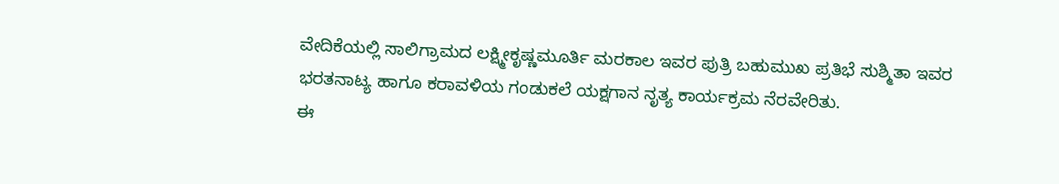ವೇದಿಕೆಯಲ್ಲಿ ಸಾಲಿಗ್ರಾಮದ ಲಕ್ಷ್ಮೀಕೃಷ್ಣಮೂರ್ತಿ ಮರಕಾಲ ಇವರ ಪುತ್ರಿ ಬಹುಮುಖ ಪ್ರತಿಭೆ ಸುಶ್ಮಿತಾ ಇವರ ಭರತನಾಟ್ಯ ಹಾಗೂ ಕರಾವಳಿಯ ಗಂಡುಕಲೆ ಯಕ್ಷಗಾನ ನೃತ್ಯ ಕಾರ್ಯಕ್ರಮ ನೆರವೇರಿತು.
ಈ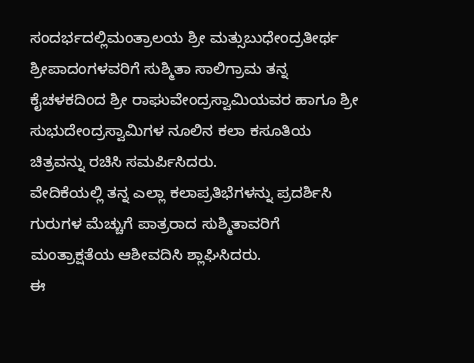ಸಂದರ್ಭದಲ್ಲಿಮಂತ್ರಾಲಯ ಶ್ರೀ ಮತ್ಸುಬುಧೇಂದ್ರತೀರ್ಥ ಶ್ರೀಪಾದಂಗಳವರಿಗೆ ಸುಶ್ಮಿತಾ ಸಾಲಿಗ್ರಾಮ ತನ್ನ ಕೈಚಳಕದಿಂದ ಶ್ರೀ ರಾಘುವೇಂದ್ರಸ್ವಾಮಿಯವರ ಹಾಗೂ ಶ್ರೀ ಸುಭುದೇಂದ್ರಸ್ವಾಮಿಗಳ ನೂಲಿನ ಕಲಾ ಕಸೂತಿಯ ಚಿತ್ರವನ್ನು ರಚಿಸಿ ಸಮರ್ಪಿಸಿದರು.
ವೇದಿಕೆಯಲ್ಲಿ ತನ್ನ ಎಲ್ಲಾ ಕಲಾಪ್ರತಿಭೆಗಳನ್ನು ಪ್ರದರ್ಶಿಸಿ ಗುರುಗಳ ಮೆಚ್ಚುಗೆ ಪಾತ್ರರಾದ ಸುಶ್ಮಿತಾವರಿಗೆ ಮಂತ್ರಾಕ್ಷತೆಯ ಆಶೀವದಿಸಿ ಶ್ಲಾಘಿಸಿದರು.
ಈ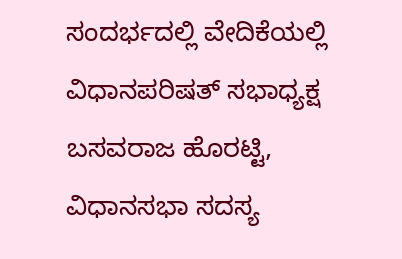ಸಂದರ್ಭದಲ್ಲಿ ವೇದಿಕೆಯಲ್ಲಿ ವಿಧಾನಪರಿಷತ್ ಸಭಾಧ್ಯಕ್ಷ ಬಸವರಾಜ ಹೊರಟ್ಟಿ, ವಿಧಾನಸಭಾ ಸದಸ್ಯ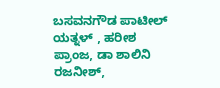ಬಸವನಗೌಡ ಪಾಟೀಲ್ ಯತ್ನಳ್ , ಹರೀಶ ಪ್ರಾಂಜ, ಡಾ ಶಾಲಿನಿ ರಜನೀಶ್,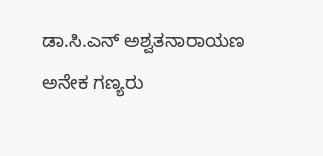ಡಾ.ಸಿ.ಎನ್ ಅಶ್ವತನಾರಾಯಣ ಅನೇಕ ಗಣ್ಯರು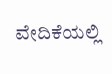ವೇದಿಕೆಯಲ್ಲಿ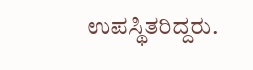ಉಪಸ್ಥಿತರಿದ್ದರು.